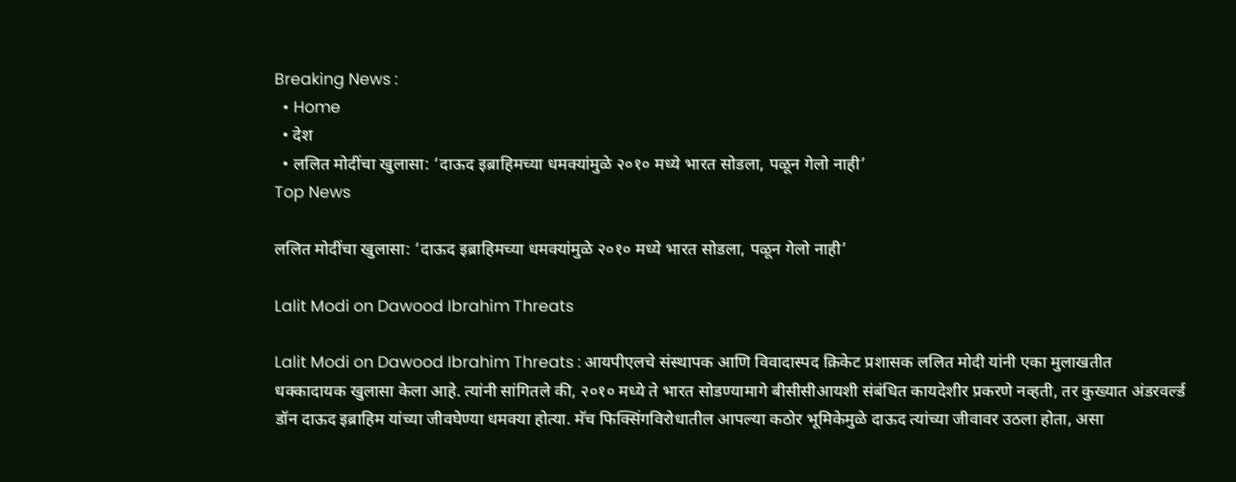Breaking News :
  • Home
  • देश
  • ललित मोदींचा खुलासा: ‘दाऊद इब्राहिमच्या धमक्यांमुळे २०१० मध्ये भारत सोडला, पळून गेलो नाही’
Top News

ललित मोदींचा खुलासा: ‘दाऊद इब्राहिमच्या धमक्यांमुळे २०१० मध्ये भारत सोडला, पळून गेलो नाही’

Lalit Modi on Dawood Ibrahim Threats

Lalit Modi on Dawood Ibrahim Threats : आयपीएलचे संस्थापक आणि विवादास्पद क्रिकेट प्रशासक ललित मोदी यांनी एका मुलाखतीत धक्कादायक खुलासा केला आहे. त्यांनी सांगितले की, २०१० मध्ये ते भारत सोडण्यामागे बीसीसीआयशी संबंधित कायदेशीर प्रकरणे नव्हती, तर कुख्यात अंडरवर्ल्ड डॉन दाऊद इब्राहिम यांच्या जीवघेण्या धमक्या होत्या. मॅच फिक्सिंगविरोधातील आपल्या कठोर भूमिकेमुळे दाऊद त्यांच्या जीवावर उठला होता, असा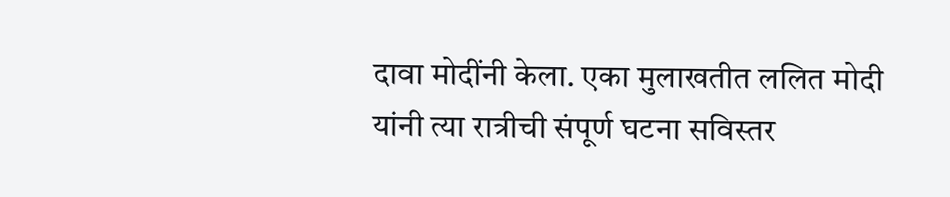दावा मोदींनी केला. एका मुलाखतीत ललित मोदी यांनी त्या रात्रीची संपूर्ण घटना सविस्तर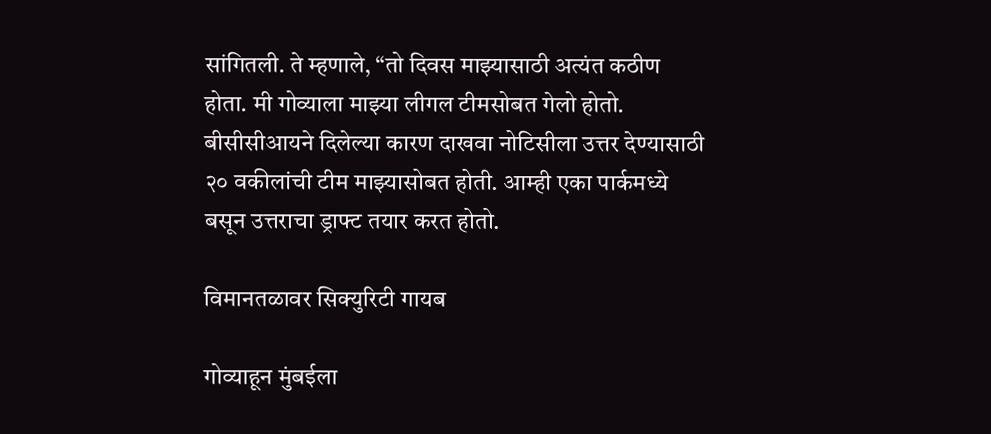सांगितली. ते म्हणाले, “तो दिवस माझ्यासाठी अत्यंत कठीण होता. मी गोव्याला माझ्या लीगल टीमसोबत गेलो होतो. बीसीसीआयने दिलेल्या कारण दाखवा नोटिसीला उत्तर देण्यासाठी २० वकीलांची टीम माझ्यासोबत होती. आम्ही एका पार्कमध्ये बसून उत्तराचा ड्राफ्ट तयार करत होतो.

विमानतळावर सिक्युरिटी गायब

गोव्याहून मुंबईला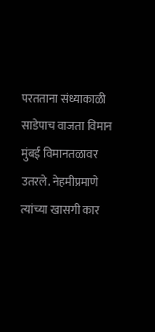परतताना संध्याकाळी साडेपाच वाजता विमान मुंबई विमानतळावर उतरले. नेहमीप्रमाणे त्यांच्या खासगी कार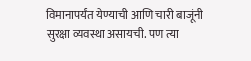विमानापर्यंत येण्याची आणि चारी बाजूंनी सुरक्षा व्यवस्था असायची. पण त्या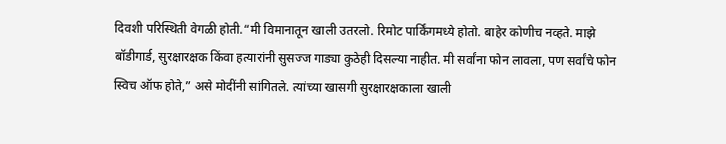दिवशी परिस्थिती वेगळी होती.“मी विमानातून खाली उतरलो. रिमोट पार्किंगमध्ये होतो. बाहेर कोणीच नव्हते. माझे बॉडीगार्ड, सुरक्षारक्षक किंवा हत्यारांनी सुसज्ज गाड्या कुठेही दिसल्या नाहीत. मी सर्वांना फोन लावला, पण सर्वांचे फोन स्विच ऑफ होते,” असे मोदींनी सांगितले. त्यांच्या खासगी सुरक्षारक्षकाला खाली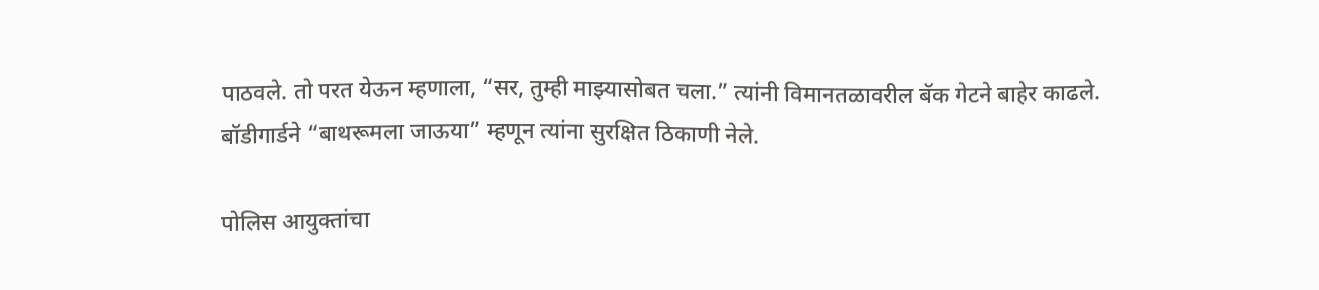पाठवले. तो परत येऊन म्हणाला, “सर, तुम्ही माझ्यासोबत चला.” त्यांनी विमानतळावरील बॅक गेटने बाहेर काढले. बॉडीगार्डने “बाथरूमला जाऊया” म्हणून त्यांना सुरक्षित ठिकाणी नेले.

पोलिस आयुक्तांचा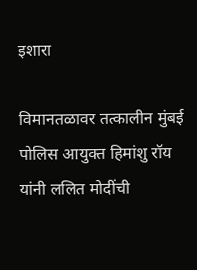इशारा

विमानतळावर तत्कालीन मुंबई पोलिस आयुक्त हिमांशु रॉय यांनी ललित मोदींची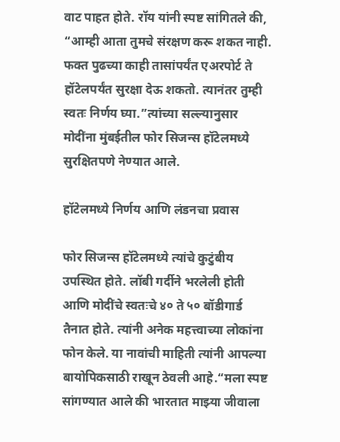वाट पाहत होते. रॉय यांनी स्पष्ट सांगितले की, “आम्ही आता तुमचे संरक्षण करू शकत नाही. फक्त पुढच्या काही तासांपर्यंत एअरपोर्ट ते हॉटेलपर्यंत सुरक्षा देऊ शकतो. त्यानंतर तुम्ही स्वतः निर्णय घ्या.”त्यांच्या सल्ल्यानुसार मोदींना मुंबईतील फोर सिजन्स हॉटेलमध्ये सुरक्षितपणे नेण्यात आले.

हॉटेलमध्ये निर्णय आणि लंडनचा प्रवास

फोर सिजन्स हॉटेलमध्ये त्यांचे कुटुंबीय उपस्थित होते. लॉबी गर्दीने भरलेली होती आणि मोदींचे स्वतःचे ४० ते ५० बॉडीगार्ड तैनात होते. त्यांनी अनेक महत्त्वाच्या लोकांना फोन केले. या नावांची माहिती त्यांनी आपल्या बायोपिकसाठी राखून ठेवली आहे.“मला स्पष्ट सांगण्यात आले की भारतात माझ्या जीवाला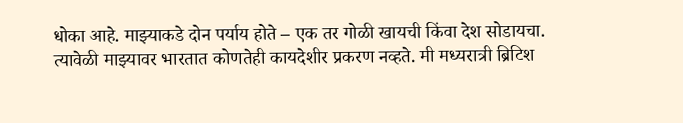धोका आहे. माझ्याकडे दोन पर्याय होते – एक तर गोळी खायची किंवा देश सोडायचा. त्यावेळी माझ्यावर भारतात कोणतेही कायदेशीर प्रकरण नव्हते. मी मध्यरात्री ब्रिटिश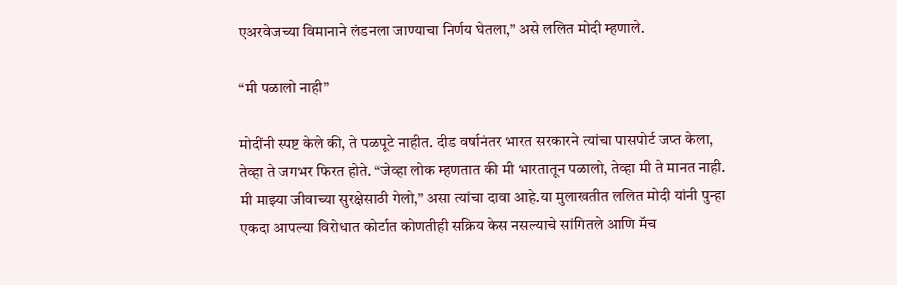एअरवेजच्या विमानाने लंडनला जाण्याचा निर्णय घेतला,” असे ललित मोदी म्हणाले.

“मी पळालो नाही”

मोदींनी स्पष्ट केले की, ते पळपूटे नाहीत. दीड वर्षानंतर भारत सरकारने त्यांचा पासपोर्ट जप्त केला, तेव्हा ते जगभर फिरत होते. “जेव्हा लोक म्हणतात की मी भारतातून पळालो, तेव्हा मी ते मानत नाही. मी माझ्या जीवाच्या सुरक्षेसाठी गेलो,” असा त्यांचा दावा आहे.या मुलाखतीत ललित मोदी यांनी पुन्हा एकदा आपल्या विरोधात कोर्टात कोणतीही सक्रिय केस नसल्याचे सांगितले आणि मॅच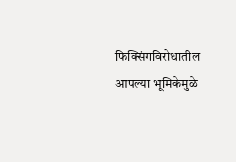फिक्सिंगविरोधातील आपल्या भूमिकेमुळे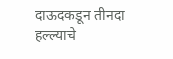दाऊदकडून तीनदा हल्ल्याचे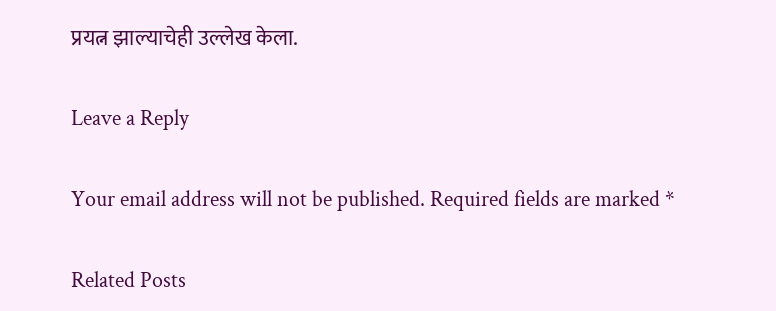प्रयत्न झाल्याचेही उल्लेख केला.

Leave a Reply

Your email address will not be published. Required fields are marked *

Related Posts